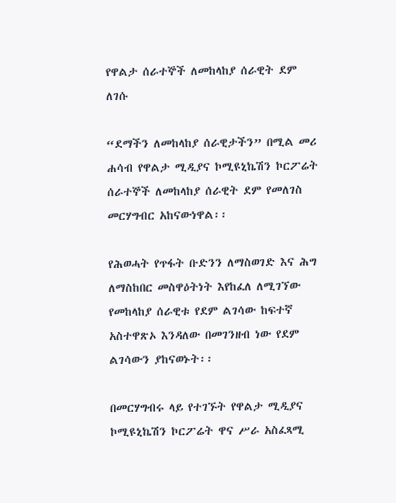የዋልታ ሰራተኞች ለመከላከያ ሰራዊት ደም ለገሱ

“ደማችን ለመከላከያ ሰራዊታችን” በሚል መሪ ሐሳብ የዋልታ ሚዲያና ኮሚዩኒኬሽን ኮርፖሬት ሰራተኞች ለመከላከያ ሰራዊት ደም የመለገስ መርሃግብር አከናውነዋል፡፡

የሕወሓት የጥፋት ቡድንን ለማስወገድ እና ሕግ ለማስከበር መስዋዕትነት እየከፈለ ለሚገኘው የመከላከያ ሰራዊቱ የደም ልገሳው ከፍተኛ አስተዋጽኦ እንዳለው በመገንዘብ ነው የደም ልገሳውን ያከናወኑት፡፡

በመርሃግብሩ ላይ የተገኙት የዋልታ ሚዲያና ኮሚዩኒኬሽን ኮርፖሬት ዋና ሥራ አስፈጻሚ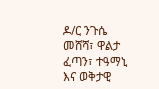ዶ/ር ንጉሴ መሸሻ፣ ዋልታ ፈጣን፣ ተዓማኒ እና ወቅታዊ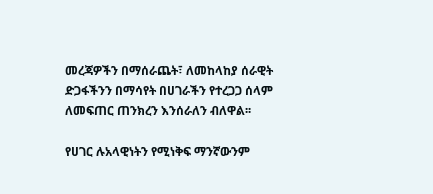መረጃዎችን በማሰራጨት፣ ለመከላከያ ሰራዊት ድጋፋችንን በማሳየት በሀገራችን የተረጋጋ ሰላም ለመፍጠር ጠንክረን እንሰራለን ብለዋል፡፡

የሀገር ሉአላዊነትን የሚነቅፍ ማንኛውንም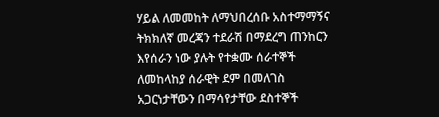ሃይል ለመመከት ለማህበረሰቡ አስተማማኝና ትክክለኛ መረጃን ተደራሽ በማደረግ ጠንከርን እየሰራን ነው ያሉት የተቋሙ ሰራተኞች ለመከላከያ ሰራዊት ደም በመለገስ አጋርነታቸውን በማሳየታቸው ደስተኞች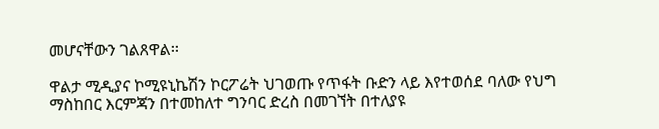መሆናቸውን ገልጸዋል፡፡

ዋልታ ሚዲያና ኮሚዩኒኬሽን ኮርፖሬት ህገወጡ የጥፋት ቡድን ላይ እየተወሰደ ባለው የህግ ማስከበር እርምጃን በተመከለተ ግንባር ድረስ በመገኘት በተለያዩ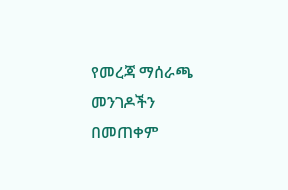የመረጃ ማሰራጫ መንገዶችን በመጠቀም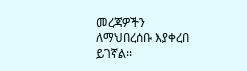መረጃዎችን ለማህበረሰቡ እያቀረበ ይገኛል፡፡